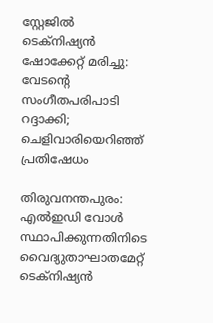സ്റ്റേജിൽ ടെക്നിഷ്യൻ ഷോക്കേറ്റ് മരിച്ചു: വേടന്റെ സംഗീതപരിപാടി റദ്ദാക്കി; ചെളിവാരിയെറിഞ്ഞ് പ്രതിഷേധം

തിരുവനന്തപുരം: എൽഇഡി വോൾ സ്ഥാപിക്കുന്നതിനിടെ വൈദ്യുതാഘാതമേറ്റ് ടെക്നിഷ്യൻ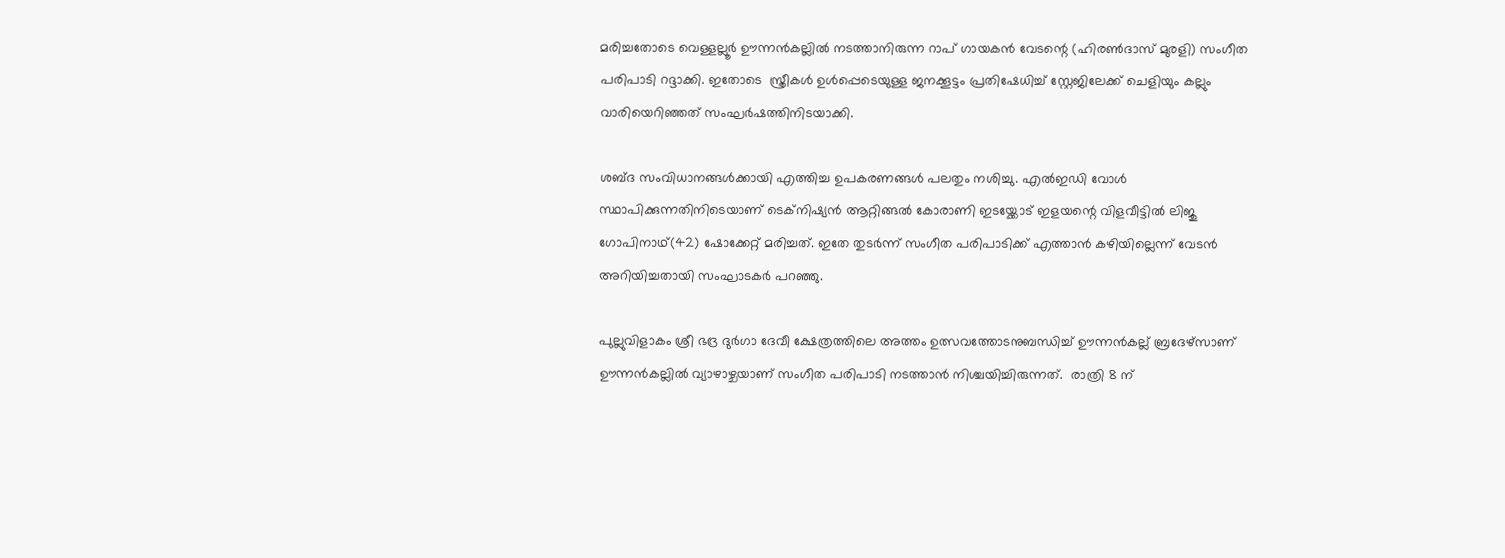മരിച്ചതോടെ വെള്ളല്ലൂർ ഊന്നൻകല്ലിൽ നടത്താനിരുന്ന റാപ് ഗായകൻ വേടന്റെ (ഹിരൺദാസ് മുരളി) സംഗീത പരിപാടി റദ്ദാക്കി. ഇതോടെ  സ്ത്രീകൾ ഉൾപ്പെടെയുള്ള ജനക്കൂട്ടം പ്രതിഷേധിച്ച് സ്റ്റേജിലേക്ക് ചെളിയും കല്ലും വാരിയെറിഞ്ഞത് സംഘർഷത്തിനിടയാക്കി.

ശബ്ദ സംവിധാനങ്ങൾക്കായി എത്തിച്ച ഉപകരണങ്ങൾ പലതും നശിച്ചു. എൽഇഡി വോൾ സ്ഥാപിക്കുന്നതിനിടെയാണ് ടെക്നിഷ്യൻ ആറ്റിങ്ങൽ കോരാണി ഇടയ്ക്കോട് ഇളയന്റെ വിളവീട്ടിൽ ലിജു ഗോപിനാഥ്(42) ഷോക്കേറ്റ് മരിച്ചത്. ഇതേ തുടർന്ന് സംഗീത പരിപാടിക്ക് എത്താൻ കഴിയില്ലെന്ന് വേടൻ അറിയിച്ചതായി സംഘാടകർ പറഞ്ഞു.

പുല്ലുവിളാകം ശ്രീ ഭദ്ര ദുർഗാ ദേവീ ക്ഷേത്രത്തിലെ അത്തം ഉത്സവത്തോടനുബന്ധിച്ച് ഊന്നൻകല്ല് ബ്രദേഴ്സാണ് ഊന്നൻകല്ലിൽ വ്യാഴാഴ്ചയാണ് സംഗീത പരിപാടി നടത്താൻ നിശ്ചയിച്ചിരുന്നത്.  രാത്രി 8 ന്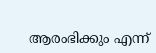ആരംഭിക്കും എന്ന്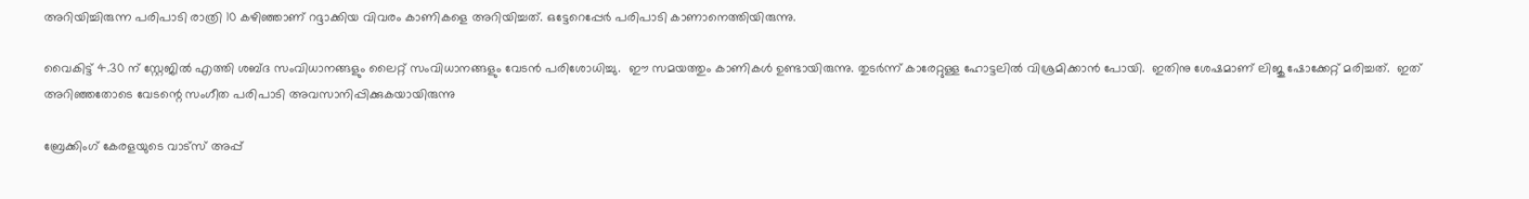അറിയിച്ചിരുന്ന പരിപാടി രാത്രി 10 കഴിഞ്ഞാണ് റദ്ദാക്കിയ വിവരം കാണികളെ അറിയിച്ചത്. ഒട്ടേറെപ്പേർ പരിപാടി കാണാനെത്തിയിരുന്നു.

വൈകിട്ട് 4.30 ന് സ്റ്റേജിൽ എത്തി ശബ്ദ സംവിധാനങ്ങളും ലൈറ്റ് സംവിധാനങ്ങളും വേടൻ പരിശോധിച്ചു.  ഈ സമയത്തും കാണികൾ ഉണ്ടായിരുന്നു. തുടർന്ന് കാരേറ്റുള്ള ഹോട്ടലിൽ വിശ്രമിക്കാൻ പോയി.  ഇതിനു ശേഷമാണ് ലിജു ഷോക്കേറ്റ് മരിച്ചത്.  ഇത് അറിഞ്ഞതോടെ വേടന്റെ സംഗീത പരിപാടി അവസാനിപ്പിക്കുകയായിരുന്നു

ബ്രേക്കിംഗ് കേരളയുടെ വാട്സ് അപ്പ്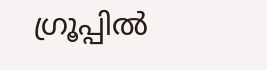ഗ്രൂപ്പിൽ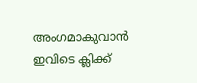അംഗമാകുവാൻ ഇവിടെ ക്ലിക്ക്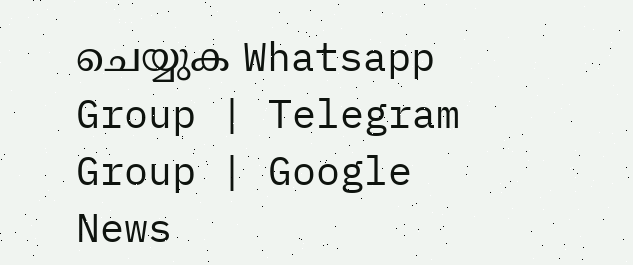ചെയ്യുക Whatsapp Group | Telegram Group | Google News